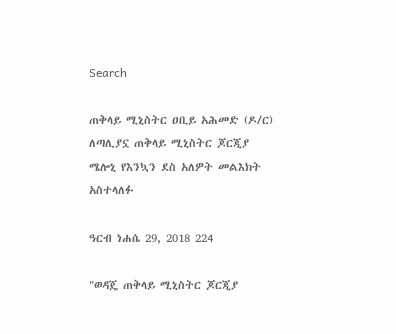Search

ጠቅላይ ሚኒስትር ዐቢይ አሕመድ (ዶ/ር) ለጣሊያኗ ጠቅላይ ሚኒስትር ጆርጂያ ሜሎኒ የእንኳን ደስ አለዎት መልእክት አስተላለፉ

ዓርብ ነሐሴ 29, 2018 224

"ወዳጄ ጠቅላይ ሚኒስትር ጆርጂያ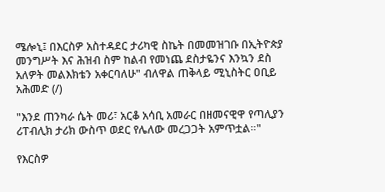ሜሎኒ፤ በእርስዎ አስተዳደር ታሪካዊ ስኬት በመመዝገቡ በኢትዮጵያ መንግሥት እና ሕዝብ ስም ከልብ የመነጨ ደስታዬንና እንኳን ደስ አለዎት መልእክቴን አቀርባለሁ" ብለዋል ጠቅላይ ሚኒስትር ዐቢይ አሕመድ (/)

"እንደ ጠንካራ ሴት መሪ፣ አርቆ አሳቢ አመራር በዘመናዊዋ የጣሊያን ሪፐብሊክ ታሪክ ውስጥ ወደር የሌለው መረጋጋት አምጥቷል።"

የእርስዎ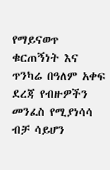የማይናወጥ ቁርጠኝነት እና ጥንካሬ በዓለም አቀፍ ደረጃ የብዙዎችን መንፈስ የሚያነሳሳ ብቻ ሳይሆን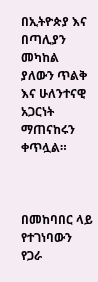በኢትዮጵያ እና በጣሊያን መካከል ያለውን ጥልቅ እና ሁለንተናዊ አጋርነት ማጠናከሩን ቀጥሏል።



በመከባበር ላይ የተገነባውን የጋራ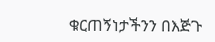ቁርጠኝነታችንን በእጅጉ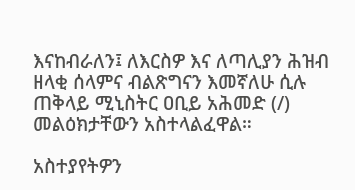እናከብራለን፤ ለእርስዎ እና ለጣሊያን ሕዝብ ዘላቂ ሰላምና ብልጽግናን እመኛለሁ ሲሉ ጠቅላይ ሚኒስትር ዐቢይ አሕመድ (/) መልዕክታቸውን አስተላልፈዋል።

አስተያየትዎን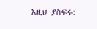እዚህ ያስፍሩ: